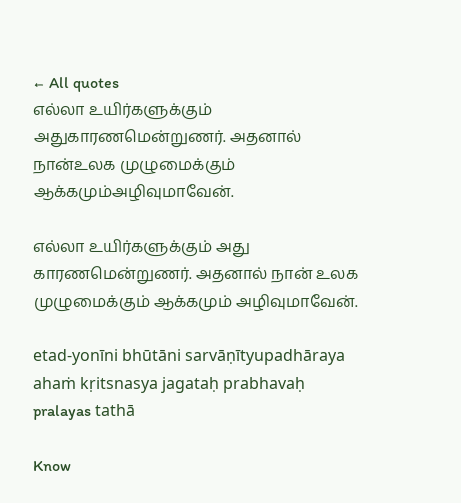← All quotes
எல்லா உயிர்களுக்கும் அதுகாரணமென்றுணர். அதனால் நான்உலக முழுமைக்கும் ஆக்கமும்அழிவுமாவேன்.

எல்லா உயிர்களுக்கும் அது காரணமென்றுணர். அதனால் நான் உலக முழுமைக்கும் ஆக்கமும் அழிவுமாவேன்.

etad-yonīni bhūtāni sarvāṇītyupadhāraya ahaṁ kṛitsnasya jagataḥ prabhavaḥ pralayas tathā

Know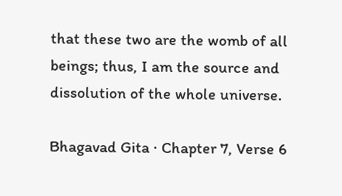that these two are the womb of all beings; thus, I am the source and dissolution of the whole universe.

Bhagavad Gita · Chapter 7, Verse 6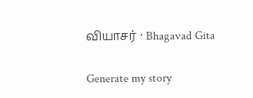வியாசர் · Bhagavad Gita

Generate my story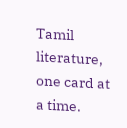Tamil literature, one card at a time.